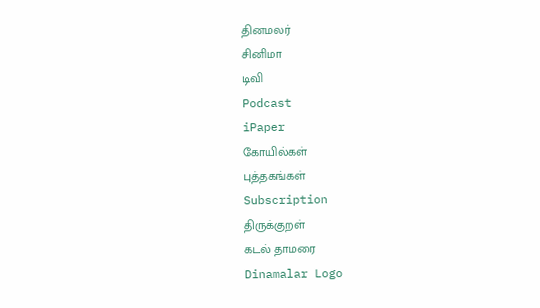தினமலர்
சினிமா
டிவி
Podcast
iPaper
கோயில்கள்
புத்தகங்கள்
Subscription
திருக்குறள்
கடல் தாமரை
Dinamalar Logo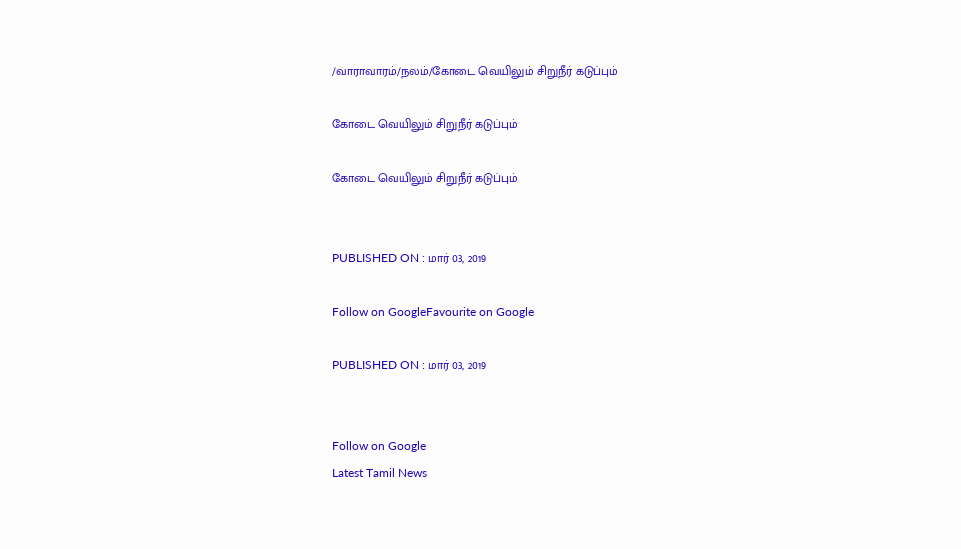/வாராவாரம்/நலம்/கோடை வெயிலும் சிறுநீர் கடுப்பும்

கோடை வெயிலும் சிறுநீர் கடுப்பும்

கோடை வெயிலும் சிறுநீர் கடுப்பும்


PUBLISHED ON : மார் 03, 2019

Follow on GoogleFavourite on Google

PUBLISHED ON : மார் 03, 2019


Follow on Google
Latest Tamil News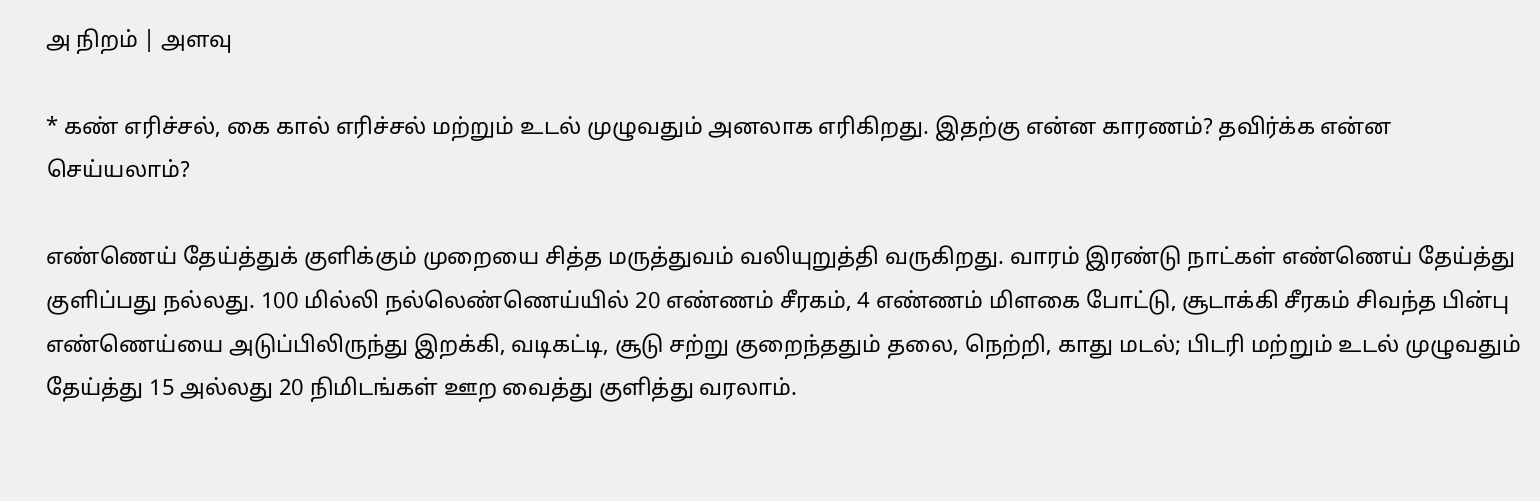அ நிறம் | அளவு

* கண் எரிச்சல், கை கால் எரிச்சல் மற்றும் உடல் முழுவதும் அனலாக எரிகிறது. இதற்கு என்ன காரணம்? தவிர்க்க என்ன செய்யலாம்?

எண்ணெய் தேய்த்துக் குளிக்கும் முறையை சித்த மருத்துவம் வலியுறுத்தி வருகிறது. வாரம் இரண்டு நாட்கள் எண்ணெய் தேய்த்து குளிப்பது நல்லது. 100 மில்லி நல்லெண்ணெய்யில் 20 எண்ணம் சீரகம், 4 எண்ணம் மிளகை போட்டு, சூடாக்கி சீரகம் சிவந்த பின்பு எண்ணெய்யை அடுப்பிலிருந்து இறக்கி, வடிகட்டி, சூடு சற்று குறைந்ததும் தலை, நெற்றி, காது மடல்; பிடரி மற்றும் உடல் முழுவதும் தேய்த்து 15 அல்லது 20 நிமிடங்கள் ஊற வைத்து குளித்து வரலாம்.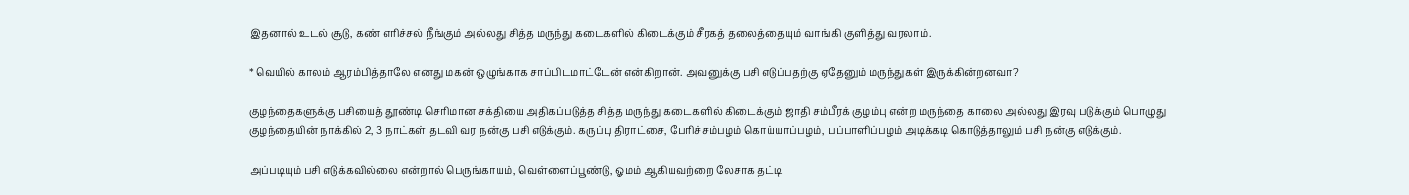இதனால் உடல் சூடு, கண் எரிச்சல் நீங்கும் அல்லது சித்த மருந்து கடைகளில் கிடைக்கும் சீரகத் தலைத்தையும் வாங்கி குளித்து வரலாம்.

* வெயில் காலம் ஆரம்பித்தாலே எனது மகன் ஒழுங்காக சாப்பிடமாட்டேன் என்கிறான். அவனுக்கு பசி எடுப்பதற்கு ஏதேனும் மருந்துகள் இருக்கின்றனவா?

குழந்தைகளுக்கு பசியைத் தூண்டி செரிமான சக்தியை அதிகப்படுத்த சித்த மருந்து கடைகளில் கிடைக்கும் ஜாதி சம்பீரக் குழம்பு என்ற மருந்தை காலை அல்லது இரவு படுக்கும் பொழுது குழந்தையின் நாக்கில் 2, 3 நாட்கள் தடவி வர நன்கு பசி எடுக்கும். கருப்பு திராட்சை, பேரிச்சம்பழம் கொய்யாப்பழம், பப்பாளிப்பழம் அடிக்கடி கொடுத்தாலும் பசி நன்கு எடுக்கும்.

அப்படியும் பசி எடுக்கவில்லை என்றால் பெருங்காயம், வெள்ளைப்பூண்டு, ஓமம் ஆகியவற்றை லேசாக தட்டி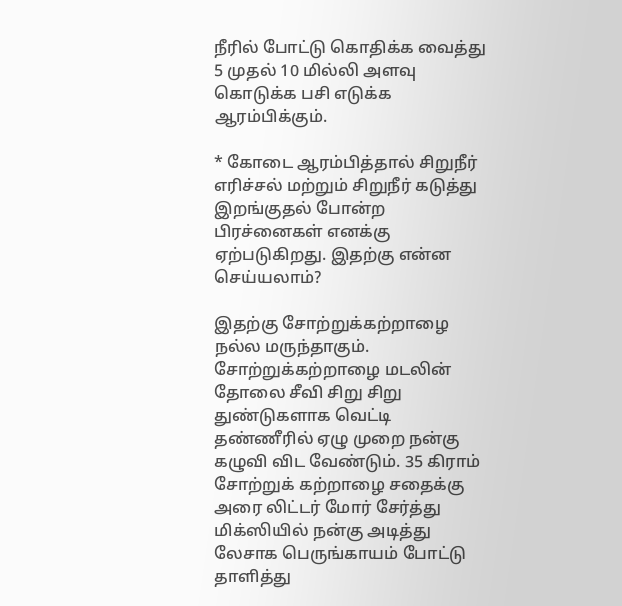நீரில் போட்டு கொதிக்க வைத்து 5 முதல் 10 மில்லி அளவு கொடுக்க பசி எடுக்க ஆரம்பிக்கும்.

* கோடை ஆரம்பித்தால் சிறுநீர் எரிச்சல் மற்றும் சிறுநீர் கடுத்து இறங்குதல் போன்ற பிரச்னைகள் எனக்கு ஏற்படுகிறது. இதற்கு என்ன செய்யலாம்?

இதற்கு சோற்றுக்கற்றாழை நல்ல மருந்தாகும். சோற்றுக்கற்றாழை மடலின் தோலை சீவி சிறு சிறு துண்டுகளாக வெட்டி தண்ணீரில் ஏழு முறை நன்கு கழுவி விட வேண்டும். 35 கிராம் சோற்றுக் கற்றாழை சதைக்கு அரை லிட்டர் மோர் சேர்த்து மிக்ஸியில் நன்கு அடித்து லேசாக பெருங்காயம் போட்டு தாளித்து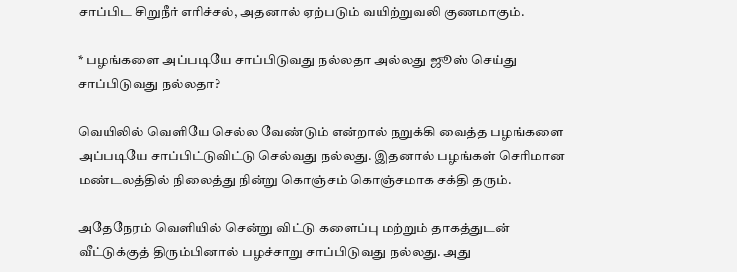சாப்பிட சிறுநீர் எரிச்சல், அதனால் ஏற்படும் வயிற்றுவலி குணமாகும்.

* பழங்களை அப்படியே சாப்பிடுவது நல்லதா அல்லது ஜூஸ் செய்து சாப்பிடுவது நல்லதா?

வெயிலில் வெளியே செல்ல வேண்டும் என்றால் நறுக்கி வைத்த பழங்களை அப்படியே சாப்பிட்டுவிட்டு செல்வது நல்லது. இதனால் பழங்கள் செரிமான மண்டலத்தில் நிலைத்து நின்று கொஞ்சம் கொஞ்சமாக சக்தி தரும்.

அதேநேரம் வெளியில் சென்று விட்டு களைப்பு மற்றும் தாகத்துடன் வீட்டுக்குத் திரும்பினால் பழச்சாறு சாப்பிடுவது நல்லது. அது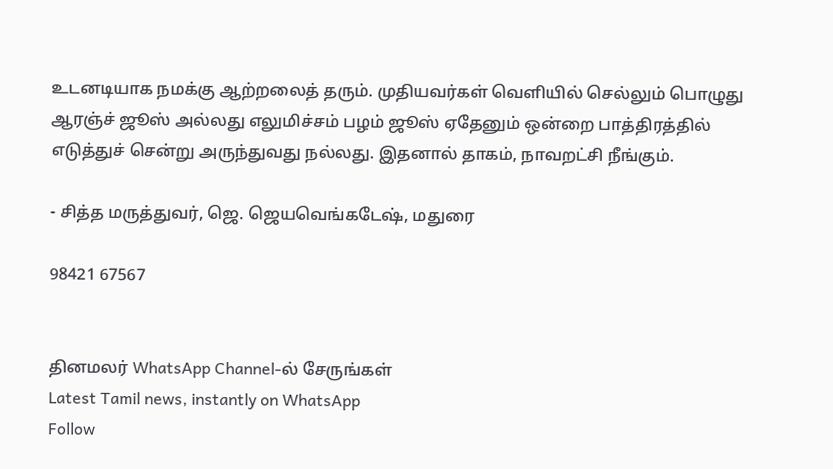உடனடியாக நமக்கு ஆற்றலைத் தரும். முதியவர்கள் வெளியில் செல்லும் பொழுது ஆரஞ்ச் ஜூஸ் அல்லது எலுமிச்சம் பழம் ஜூஸ் ஏதேனும் ஒன்றை பாத்திரத்தில் எடுத்துச் சென்று அருந்துவது நல்லது. இதனால் தாகம், நாவறட்சி நீங்கும்.

- சித்த மருத்துவர், ஜெ. ஜெயவெங்கடேஷ், மதுரை

98421 67567


தினமலர் WhatsApp Channel-ல் சேருங்கள்
Latest Tamil news, instantly on WhatsApp
Follow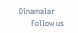Dinamalar
      Follow us